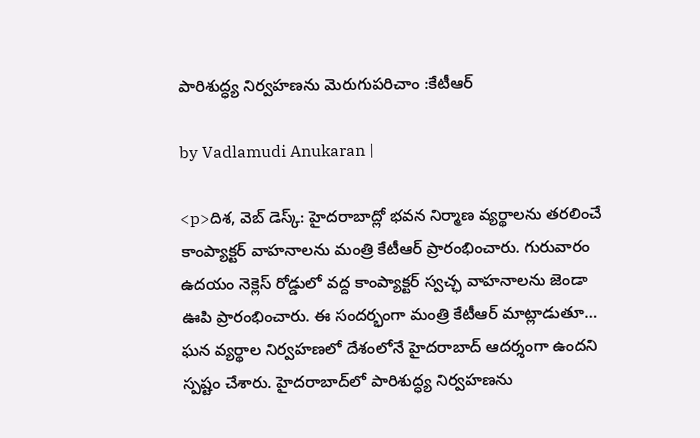పారిశుద్ధ్య నిర్వహణను మెరుగుపరిచాం :కేటీఆర్

by Vadlamudi Anukaran |

<p>దిశ, వెబ్ డెస్క్: హైదరాబాద్లో భవన నిర్మాణ వ్యర్థాలను తరలించే కాంప్యాక్టర్ వాహనాలను మంత్రి కేటీఆర్ ప్రారంభించారు. గురువారం ఉదయం నెక్లెస్ రోడ్డులో వద్ద కాంప్యాక్టర్ స్వచ్ఛ వాహనాలను జెండా ఊపి ప్రారంభించారు. ఈ సందర్భంగా మంత్రి కేటీఆర్‌ మాట్లాడుతూ… ఘన వ్యర్థాల నిర్వహణలో దేశంలోనే హైదరాబాద్‌ ఆదర్శంగా ఉందని స్పష్టం చేశారు. హైదరాబాద్‌లో పారిశుద్ధ్య నిర్వహణను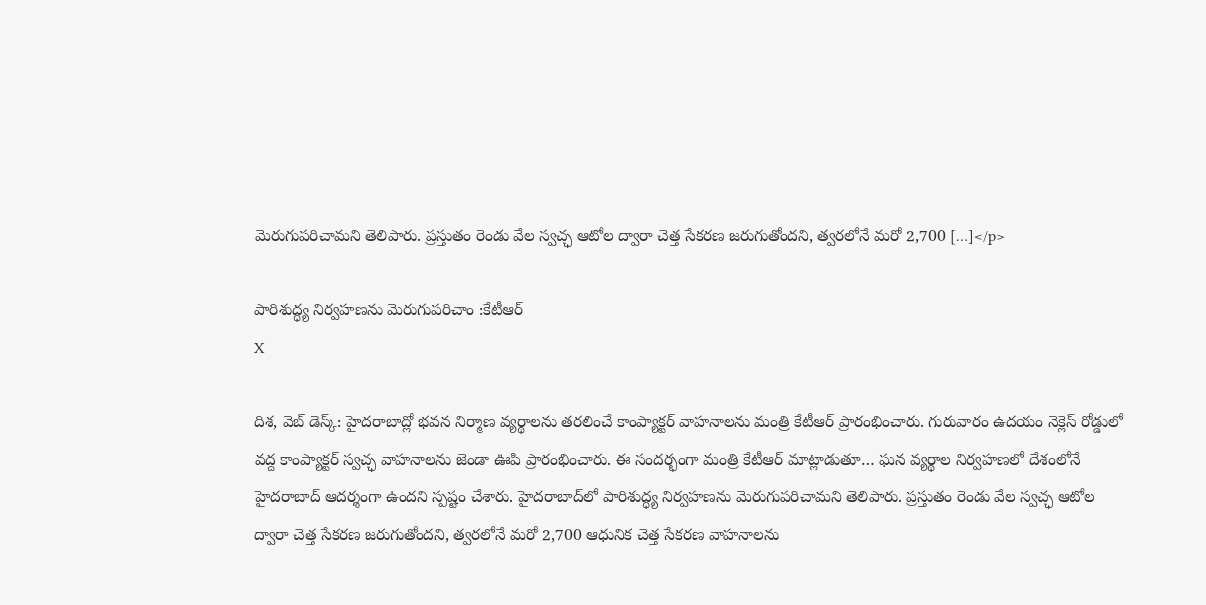మెరుగుపరిచామని తెలిపారు. ప్రస్తుతం రెండు వేల స్వచ్ఛ ఆటోల ద్వారా చెత్త సేకరణ జరుగుతోందని, త్వరలోనే మరో 2,700 […]</p>

పారిశుద్ధ్య నిర్వహణను మెరుగుపరిచాం :కేటీఆర్
X

దిశ, వెబ్ డెస్క్: హైదరాబాద్లో భవన నిర్మాణ వ్యర్థాలను తరలించే కాంప్యాక్టర్ వాహనాలను మంత్రి కేటీఆర్ ప్రారంభించారు. గురువారం ఉదయం నెక్లెస్ రోడ్డులో వద్ద కాంప్యాక్టర్ స్వచ్ఛ వాహనాలను జెండా ఊపి ప్రారంభించారు. ఈ సందర్భంగా మంత్రి కేటీఆర్‌ మాట్లాడుతూ… ఘన వ్యర్థాల నిర్వహణలో దేశంలోనే హైదరాబాద్‌ ఆదర్శంగా ఉందని స్పష్టం చేశారు. హైదరాబాద్‌లో పారిశుద్ధ్య నిర్వహణను మెరుగుపరిచామని తెలిపారు. ప్రస్తుతం రెండు వేల స్వచ్ఛ ఆటోల ద్వారా చెత్త సేకరణ జరుగుతోందని, త్వరలోనే మరో 2,700 ఆధునిక చెత్త సేకరణ వాహనాలను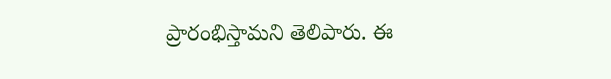ప్రారంభిస్తామని తెలిపారు. ఈ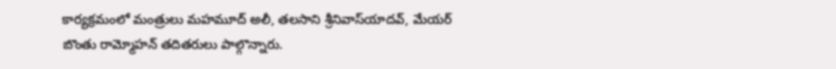కార్యక్రమంలో మంత్రులు మహమూద్‌ అలీ, తలసాని శ్రీనివాస్‌యాదవ్‌, మేయర్‌ బొంతు రామ్మోహన్‌ తదితరులు పాల్గొన్నారు.